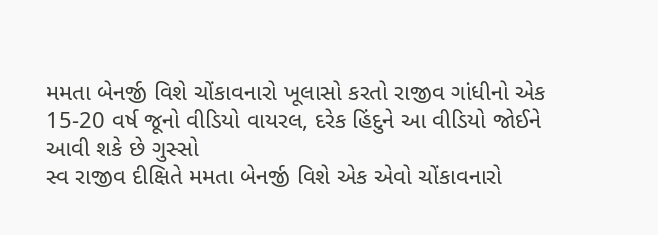મમતા બેનર્જી વિશે ચોંકાવનારો ખૂલાસો કરતો રાજીવ ગાંધીનો એક 15-20 વર્ષ જૂનો વીડિયો વાયરલ, દરેક હિંદુને આ વીડિયો જોઈને આવી શકે છે ગુસ્સો
સ્વ રાજીવ દીક્ષિતે મમતા બેનર્જી વિશે એક એવો ચોંકાવનારો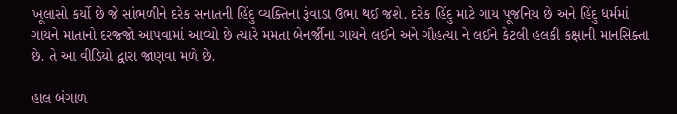ખૂલાસો કર્યો છે જે સાંભળીને દરેક સનાતની હિંદુ વ્યક્તિના રૂંવાડા ઉભા થઈ જશે. દરેક હિંદુ માટે ગાય પૂજનિય છે અને હિંદુ ધર્મમાં ગાયને માતાનો દરજ્જો આપવામાં આવ્યો છે ત્યારે મમતા બેનર્જીના ગાયને લઈને અને ગૌહત્યા ને લઈને કેટલી હલકી કક્ષાની માનસિક્તા છે. તે આ વીડિયો દ્વારા જાણવા મળે છે.

હાલ બંગાળ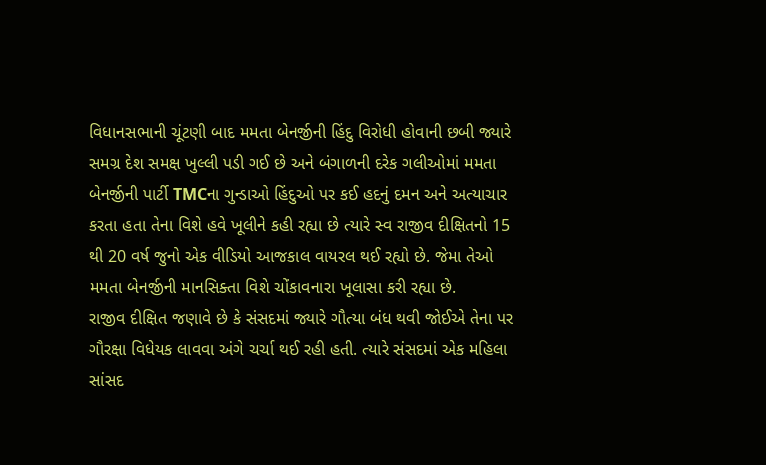વિધાનસભાની ચૂંટણી બાદ મમતા બેનર્જીની હિંદુ વિરોધી હોવાની છબી જ્યારે સમગ્ર દેશ સમક્ષ ખુલ્લી પડી ગઈ છે અને બંગાળની દરેક ગલીઓમાં મમતા બેનર્જીની પાર્ટી TMCના ગુન્ડાઓ હિંદુઓ પર કઈ હદનું દમન અને અત્યાચાર કરતા હતા તેના વિશે હવે ખૂલીને કહી રહ્યા છે ત્યારે સ્વ રાજીવ દીક્ષિતનો 15 થી 20 વર્ષ જુનો એક વીડિયો આજકાલ વાયરલ થઈ રહ્યો છે. જેમા તેઓ મમતા બેનર્જીની માનસિક્તા વિશે ચોંકાવનારા ખૂલાસા કરી રહ્યા છે.
રાજીવ દીક્ષિત જણાવે છે કે સંસદમાં જ્યારે ગૌત્યા બંધ થવી જોઈએ તેના પર ગૌરક્ષા વિધેયક લાવવા અંગે ચર્ચા થઈ રહી હતી. ત્યારે સંસદમાં એક મહિલા સાંસદ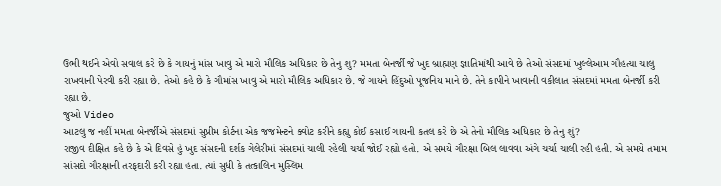ઉભી થઈને એવો સવાલ કરે છે કે ગાયનું માંસ ખાવુ એ મારો મૌલિક અધિકાર છે તેનુ શુ? મમતા બેનર્જી જે ખુદ બ્રાહ્મણ જ્ઞાતિમાંથી આવે છે તેઓ સંસદમાં ખુલ્લેઆમ ગૌહત્યા ચાલુ રાખવાની પેરવી કરી રહ્યા છે. તેઓ કહે છે કે ગૌમાંસ ખાવુ એ મારો મૌલિક અધિકાર છે. જે ગાયને હિંદુઓ પૂજનિય માને છે. તેને કાપીને ખાવાની વકીલાત સંસદમાં મમતા બેનર્જી કરી રહ્યા છે.
જુઓ Video
આટલુ જ નહીં મમતા બેનર્જીએ સંસદમાં સુપ્રીમ કોર્ટના એક જજમેન્ટને ક્વોટ કરીને કહ્યુ કોઈ કસાઈ ગાયની કતલ કરે છે એ તેનો મૌલિક અધિકાર છે તેનુ શું?
રાજીવ દીક્ષિત કહે છે કે એ દિવસે હું ખુદ સંસદની દર્શક ગેલેરીમાં સંસદમાં ચાલી રહેલી ચર્ચા જોઈ રહ્યો હતો. એ સમયે ગૌરક્ષા બિલ લાવવા અંગે ચર્ચા ચાલી રહી હતી. એ સમયે તમામ સાંસદો ગૌરક્ષાની તરફદારી કરી રહ્યા હતા. ત્યાં સુધી કે તત્કાલિન મુસ્લિમ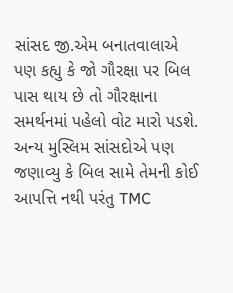સાંસદ જી.એમ બનાતવાલાએ પણ કહ્યુ કે જો ગૌરક્ષા પર બિલ પાસ થાય છે તો ગૌરક્ષાના સમર્થનમાં પહેલો વોટ મારો પડશે. અન્ય મુસ્લિમ સાંસદોએ પણ જણાવ્યુ કે બિલ સામે તેમની કોઈ આપત્તિ નથી પરંતુ TMC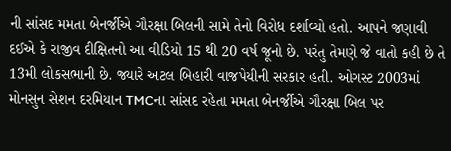ની સાંસદ મમતા બેનર્જીએ ગૌરક્ષા બિલની સામે તેનો વિરોધ દર્શાવ્યો હતો. આપને જણાવી દઈએ કે રાજીવ દીક્ષિતનો આ વીડિયો 15 થી 20 વર્ષ જૂનો છે. પરંતુ તેમણે જે વાતો કહી છે તે 13મી લોકસભાની છે. જ્યારે અટલ બિહારી વાજપેયીની સરકાર હતી. ઓગસ્ટ 2003માં મોનસુન સેશન દરમિયાન TMCના સાંસદ રહેતા મમતા બેનર્જીએ ગૌરક્ષા બિલ પર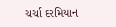ચર્ચા દરમિયાન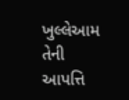ખુલ્લેઆમ તેની આપત્તિ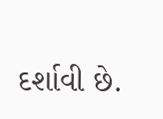દર્શાવી છે.